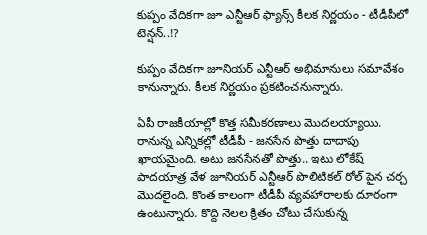కుప్పం వేదికగా జూ ఎన్టీఆర్ ఫ్యాన్స్ కీలక నిర్ణయం - టీడీపీలో టెన్షన్..!?

కుప్పం వేదికగా జూనియర్ ఎన్టీఆర్ అభిమానులు సమావేశం కానున్నారు. కీలక నిర్ణయం ప్రకటించనున్నారు.

ఏపీ రాజకీయాల్లో కొత్త సమీకరణాలు మొదలయ్యాయి. రానున్న ఎన్నికల్లో టీడీపీ - జనసేన పొత్తు దాదాపు ఖాయమైంది. అటు జనసేనతో పొత్తు.. ఇటు లోకేష్ పాదయాత్ర వేళ జూనియర్ ఎన్టీఆర్ పొలిటికల్ రోల్ పైన చర్చ మొదలైంది. కొంత కాలంగా టీడీపీ వ్యవహారాలకు దూరంగా ఉంటున్నారు. కొద్ది నెలల క్రితం చోటు చేసుకున్న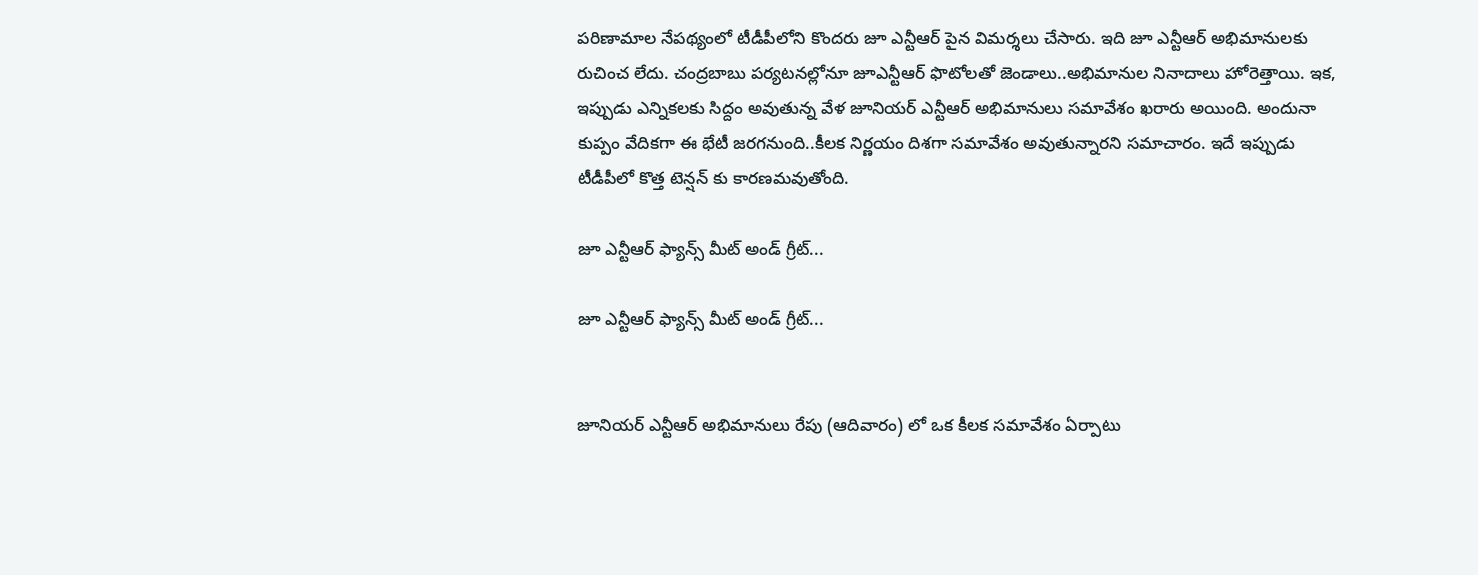పరిణామాల నేపథ్యంలో టీడీపీలోని కొందరు జూ ఎన్టీఆర్ పైన విమర్శలు చేసారు. ఇది జూ ఎన్టీఆర్ అభిమానులకు రుచించ లేదు. చంద్రబాబు పర్యటనల్లోనూ జూఎన్టీఆర్ ఫొటోలతో జెండాలు..అభిమానుల నినాదాలు హోరెత్తాయి. ఇక, ఇప్పుడు ఎన్నికలకు సిద్దం అవుతున్న వేళ జూనియర్ ఎన్టీఆర్ అభిమానులు సమావేశం ఖరారు అయింది. అందునా కుప్పం వేదికగా ఈ భేటీ జరగనుంది..కీలక నిర్ణయం దిశగా సమావేశం అవుతున్నారని సమాచారం. ఇదే ఇప్పుడు టీడీపీలో కొత్త టెన్షన్ కు కారణమవుతోంది.

జూ ఎన్టీఆర్ ఫ్యాన్స్ మీట్ అండ్ గ్రీట్...

జూ ఎన్టీఆర్ ఫ్యాన్స్ మీట్ అండ్ గ్రీట్...


జూనియర్ ఎన్టీఆర్ అభిమానులు రేపు (ఆదివారం) లో ఒక కీలక సమావేశం ఏర్పాటు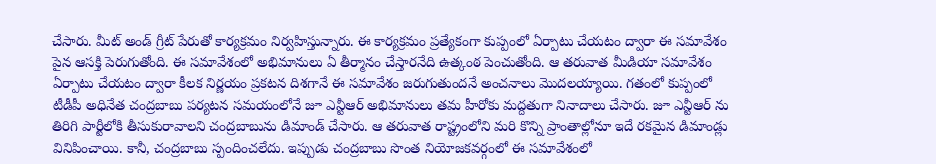చేసారు. మీట్ అండ్ గ్రీట్ పేరుతో కార్యక్రమం నిర్వహిస్తున్నారు. ఈ కార్యక్రమం ప్రత్యేకంగా కుప్పంలో ఏర్పాటు చేయటం ద్వారా ఈ సమావేశం పైన ఆసక్తి పెరుగుతోంది. ఈ సమావేశంలో అభిమానులు ఏ తీర్మానం చేస్తారనేది ఉత్కంఠ పెంచుతోంది. ఆ తరువాత మీడియా సమావేశం ఏర్పాటు చేయటం ద్వారా కీలక నిర్ణయం ప్రకటన దిశగానే ఈ సమావేశం జరుగుతుందనే అంచనాలు మొదలయ్యాయి. గతంలో కుప్పంలో టీడీపీ అధినేత చంద్రబాబు పర్యటన సమయంలోనే జూ ఎన్టీఆర్ అభిమానులు తమ హీరోకు మద్దతుగా నినాదాలు చేసారు. జూ ఎన్టీఆర్ ను తిరిగి పార్టీలోకి తీసుకురావాలని చంద్రబాబును డిమాండ్ చేసారు. ఆ తరువాత రాష్ట్రంలోని మరి కొన్ని ప్రాంతాల్లోనూ ఇదే రకమైన డిమాండ్లు వినిపించాయి. కానీ, చంద్రబాబు స్పందించలేదు. ఇప్పుడు చంద్రబాబు సొంత నియోజకవర్గంలో ఈ సమావేశంలో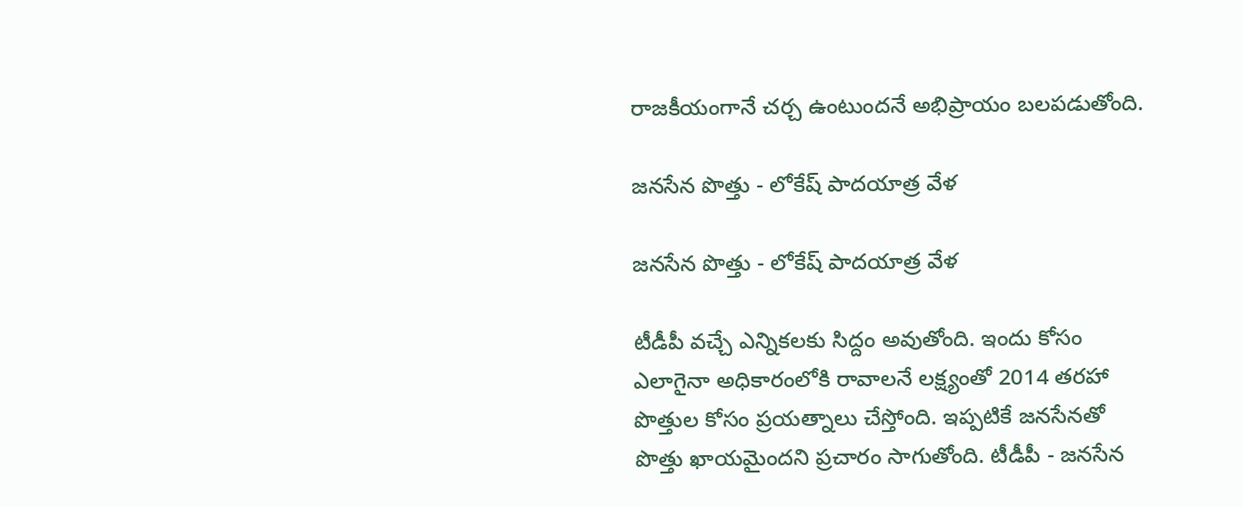రాజకీయంగానే చర్చ ఉంటుందనే అభిప్రాయం బలపడుతోంది.

జనసేన పొత్తు - లోకేష్ పాదయాత్ర వేళ

జనసేన పొత్తు - లోకేష్ పాదయాత్ర వేళ

టీడీపీ వచ్చే ఎన్నికలకు సిద్దం అవుతోంది. ఇందు కోసం ఎలాగైనా అధికారంలోకి రావాలనే లక్ష్యంతో 2014 తరహా పొత్తుల కోసం ప్రయత్నాలు చేస్తోంది. ఇప్పటికే జనసేనతో పొత్తు ఖాయమైందని ప్రచారం సాగుతోంది. టీడీపీ - జనసేన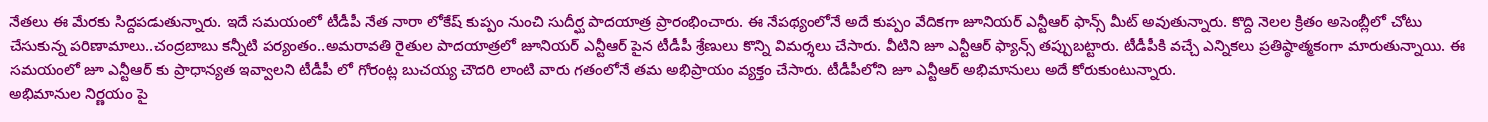నేతలు ఈ మేరకు సిద్దపడుతున్నారు. ఇదే సమయంలో టీడీపీ నేత నారా లోకేష్ కుప్పం నుంచి సుదీర్ఘ పాదయాత్ర ప్రారంభించారు. ఈ నేపథ్యంలోనే అదే కుప్పం వేదికగా జూనియర్ ఎన్టీఆర్ ఫాన్స్ మీట్ అవుతున్నారు. కొద్ది నెలల క్రితం అసెంబ్లీలో చోటు చేసుకున్న పరిణామాలు..చంద్రబాబు కన్నీటి పర్యంతం..అమరావతి రైతుల పాదయాత్రలో జూనియర్ ఎన్టీఆర్ పైన టీడీపీ శ్రేణులు కొన్ని విమర్శలు చేసారు. వీటిని జూ ఎన్టీఆర్ ఫ్యాన్స్ తప్పుబట్టారు. టీడీపీకి వచ్చే ఎన్నికలు ప్రతిష్ఠాత్మకంగా మారుతున్నాయి. ఈ సమయంలో జూ ఎన్టీఆర్ కు ప్రాధాన్యత ఇవ్వాలని టీడీపీ లో గోరంట్ల బుచయ్య చౌదరి లాంటి వారు గతంలోనే తమ అభిప్రాయం వ్యక్తం చేసారు. టీడీపీలోని జూ ఎన్టీఆర్ అభిమానులు అదే కోరుకుంటున్నారు.
అభిమానుల నిర్ణయం పై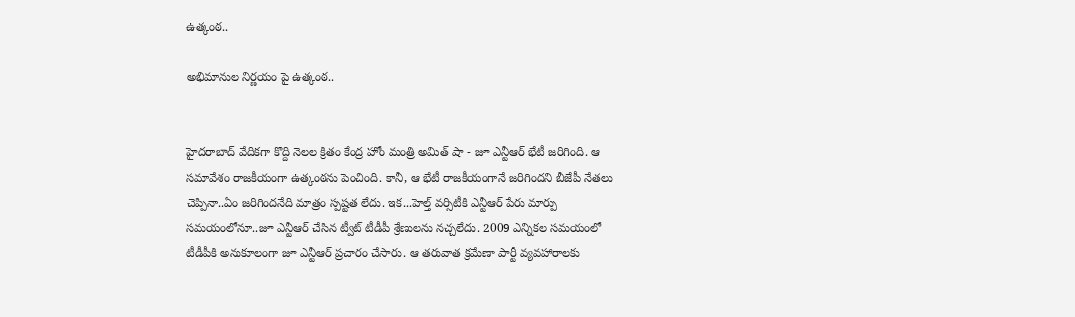ఉత్కంఠ..

అభిమానుల నిర్ణయం పై ఉత్కంఠ..


హైదరాబాద్ వేదికగా కొద్ది నెలల క్రితం కేంద్ర హోం మంత్రి అమిత్ షా - జూ ఎన్టీఆర్ భేటీ జరిగింది. ఆ సమావేశం రాజకీయంగా ఉత్కంఠను పెంచింది. కానీ, ఆ భేటీ రాజకీయంగానే జరిగిందని బీజేపీ నేతలు చెప్పినా..ఏం జరిగిందనేది మాత్రం స్పష్టత లేదు. ఇక...హెల్త్ వర్సిటీకి ఎన్టీఆర్ పేరు మార్పు సమయంలోనూ..జూ ఎన్టీఆర్ చేసిన ట్వీట్ టీడీపీ శ్రేణులను నచ్చలేదు. 2009 ఎన్నికల సమయంలో టీడీపీకి అనుకూలంగా జూ ఎన్టీఆర్ ప్రచారం చేసారు. ఆ తరువాత క్రమేణా పార్టీ వ్యవహారాలకు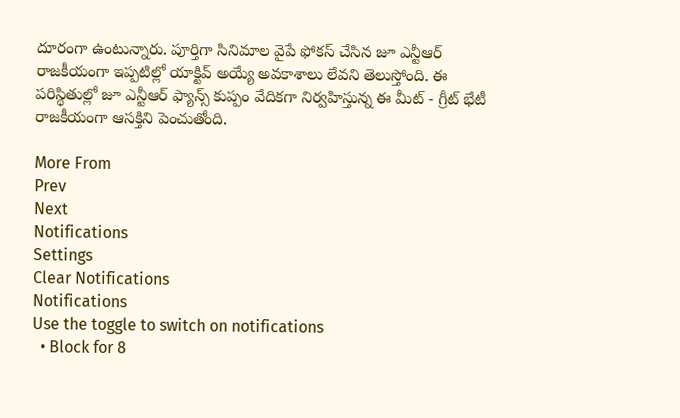దూరంగా ఉంటున్నారు. పూర్తిగా సినిమాల వైపే ఫోకస్ చేసిన జూ ఎన్టీఆర్ రాజకీయంగా ఇప్పటిల్లో యాక్టివ్ అయ్యే అవకాశాలు లేవని తెలుస్తోంది. ఈ పరిస్థితుల్లో జూ ఎన్టీఆర్ ఫ్యాన్స్ కుప్పం వేదికగా నిర్వహిస్తున్న ఈ మీట్ - గ్రీట్ భేటీ రాజకీయంగా ఆసక్తిని పెంచుతోంది.

More From
Prev
Next
Notifications
Settings
Clear Notifications
Notifications
Use the toggle to switch on notifications
  • Block for 8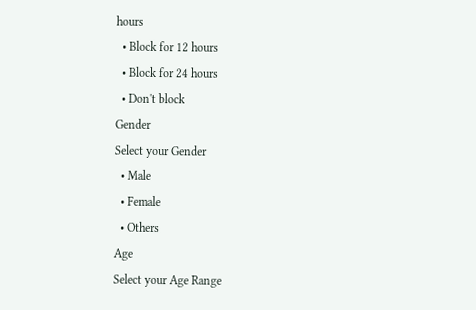hours
  • Block for 12 hours
  • Block for 24 hours
  • Don't block
Gender
Select your Gender
  • Male
  • Female
  • Others
Age
Select your Age Range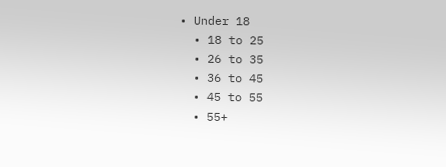• Under 18
  • 18 to 25
  • 26 to 35
  • 36 to 45
  • 45 to 55
  • 55+